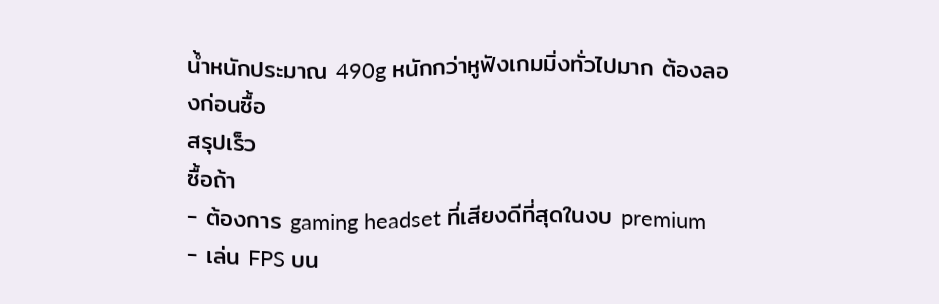น้ำหนักประมาณ 490g หนักกว่าหูฟังเกมมิ่งทั่วไปมาก ต้องลองก่อนซื้อ
สรุปเร็ว
ซื้อถ้า
- ต้องการ gaming headset ที่เสียงดีที่สุดในงบ premium
- เล่น FPS บน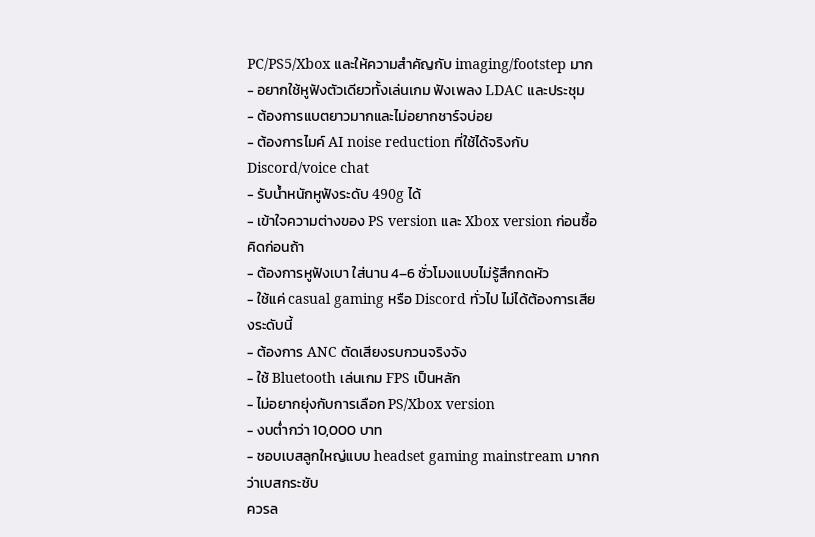PC/PS5/Xbox และให้ความสำคัญกับ imaging/footstep มาก
- อยากใช้หูฟังตัวเดียวทั้งเล่นเกม ฟังเพลง LDAC และประชุม
- ต้องการแบตยาวมากและไม่อยากชาร์จบ่อย
- ต้องการไมค์ AI noise reduction ที่ใช้ได้จริงกับ Discord/voice chat
- รับน้ำหนักหูฟังระดับ 490g ได้
- เข้าใจความต่างของ PS version และ Xbox version ก่อนซื้อ
คิดก่อนถ้า
- ต้องการหูฟังเบา ใส่นาน 4–6 ชั่วโมงแบบไม่รู้สึกกดหัว
- ใช้แค่ casual gaming หรือ Discord ทั่วไป ไม่ได้ต้องการเสียงระดับนี้
- ต้องการ ANC ตัดเสียงรบกวนจริงจัง
- ใช้ Bluetooth เล่นเกม FPS เป็นหลัก
- ไม่อยากยุ่งกับการเลือก PS/Xbox version
- งบต่ำกว่า 10,000 บาท
- ชอบเบสลูกใหญ่แบบ headset gaming mainstream มากกว่าเบสกระชับ
ควรล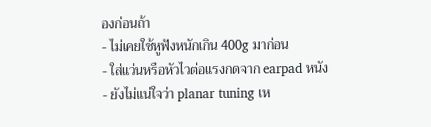องก่อนถ้า
- ไม่เคยใช้หูฟังหนักเกิน 400g มาก่อน
- ใส่แว่นหรือหัวไวต่อแรงกดจาก earpad หนัง
- ยังไม่แน่ใจว่า planar tuning เห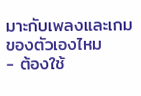มาะกับเพลงและเกมของตัวเองไหม
- ต้องใช้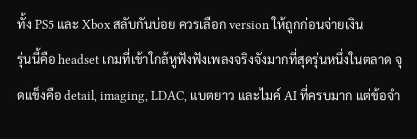ทั้ง PS5 และ Xbox สลับกันบ่อย ควรเลือก version ให้ถูกก่อนจ่ายเงิน
รุ่นนี้คือ headset เกมที่เข้าใกล้หูฟังฟังเพลงจริงจังมากที่สุดรุ่นหนึ่งในตลาด จุดแข็งคือ detail, imaging, LDAC, แบตยาว และไมค์ AI ที่ครบมาก แต่ข้อจำ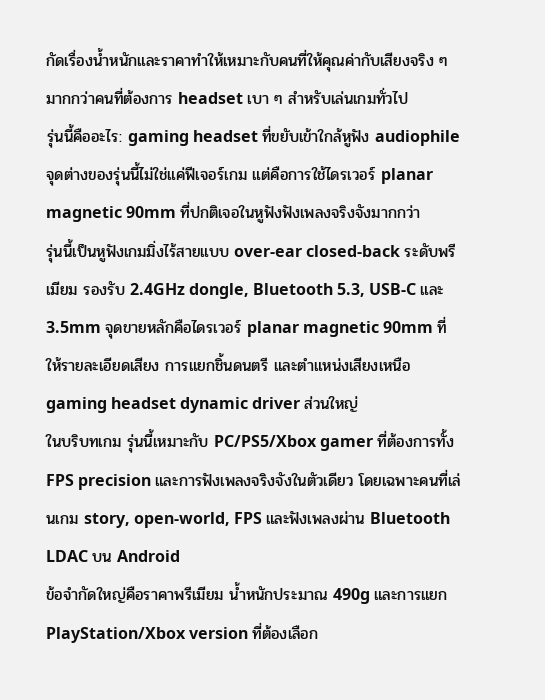กัดเรื่องน้ำหนักและราคาทำให้เหมาะกับคนที่ให้คุณค่ากับเสียงจริง ๆ มากกว่าคนที่ต้องการ headset เบา ๆ สำหรับเล่นเกมทั่วไป
รุ่นนี้คืออะไร: gaming headset ที่ขยับเข้าใกล้หูฟัง audiophile
จุดต่างของรุ่นนี้ไม่ใช่แค่ฟีเจอร์เกม แต่คือการใช้ไดรเวอร์ planar magnetic 90mm ที่ปกติเจอในหูฟังฟังเพลงจริงจังมากกว่า
รุ่นนี้เป็นหูฟังเกมมิ่งไร้สายแบบ over-ear closed-back ระดับพรีเมียม รองรับ 2.4GHz dongle, Bluetooth 5.3, USB-C และ 3.5mm จุดขายหลักคือไดรเวอร์ planar magnetic 90mm ที่ให้รายละเอียดเสียง การแยกชิ้นดนตรี และตำแหน่งเสียงเหนือ gaming headset dynamic driver ส่วนใหญ่
ในบริบทเกม รุ่นนี้เหมาะกับ PC/PS5/Xbox gamer ที่ต้องการทั้ง FPS precision และการฟังเพลงจริงจังในตัวเดียว โดยเฉพาะคนที่เล่นเกม story, open-world, FPS และฟังเพลงผ่าน Bluetooth LDAC บน Android
ข้อจำกัดใหญ่คือราคาพรีเมียม น้ำหนักประมาณ 490g และการแยก PlayStation/Xbox version ที่ต้องเลือก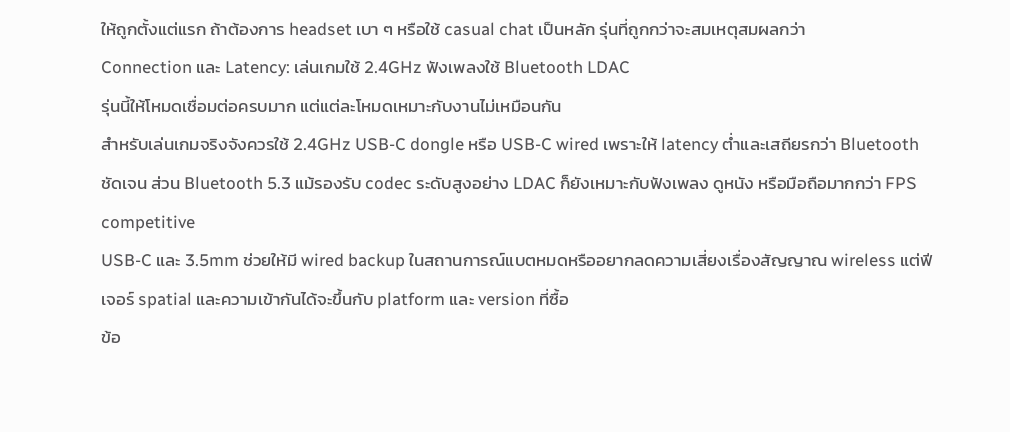ให้ถูกตั้งแต่แรก ถ้าต้องการ headset เบา ๆ หรือใช้ casual chat เป็นหลัก รุ่นที่ถูกกว่าจะสมเหตุสมผลกว่า
Connection และ Latency: เล่นเกมใช้ 2.4GHz ฟังเพลงใช้ Bluetooth LDAC
รุ่นนี้ให้โหมดเชื่อมต่อครบมาก แต่แต่ละโหมดเหมาะกับงานไม่เหมือนกัน
สำหรับเล่นเกมจริงจังควรใช้ 2.4GHz USB-C dongle หรือ USB-C wired เพราะให้ latency ต่ำและเสถียรกว่า Bluetooth ชัดเจน ส่วน Bluetooth 5.3 แม้รองรับ codec ระดับสูงอย่าง LDAC ก็ยังเหมาะกับฟังเพลง ดูหนัง หรือมือถือมากกว่า FPS competitive
USB-C และ 3.5mm ช่วยให้มี wired backup ในสถานการณ์แบตหมดหรืออยากลดความเสี่ยงเรื่องสัญญาณ wireless แต่ฟีเจอร์ spatial และความเข้ากันได้จะขึ้นกับ platform และ version ที่ซื้อ
ข้อ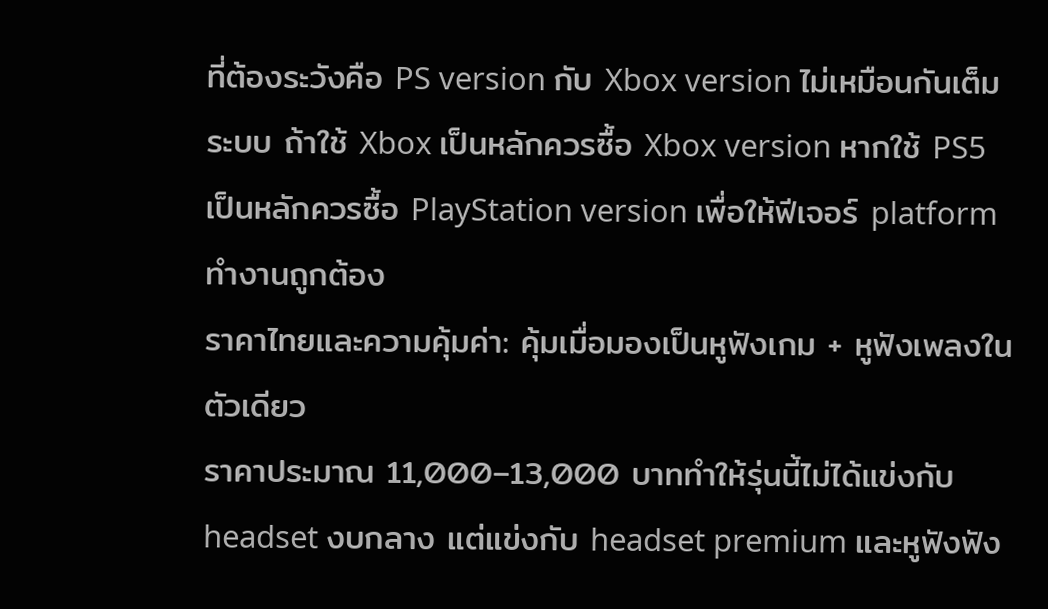ที่ต้องระวังคือ PS version กับ Xbox version ไม่เหมือนกันเต็มระบบ ถ้าใช้ Xbox เป็นหลักควรซื้อ Xbox version หากใช้ PS5 เป็นหลักควรซื้อ PlayStation version เพื่อให้ฟีเจอร์ platform ทำงานถูกต้อง
ราคาไทยและความคุ้มค่า: คุ้มเมื่อมองเป็นหูฟังเกม + หูฟังเพลงในตัวเดียว
ราคาประมาณ 11,000–13,000 บาททำให้รุ่นนี้ไม่ได้แข่งกับ headset งบกลาง แต่แข่งกับ headset premium และหูฟังฟัง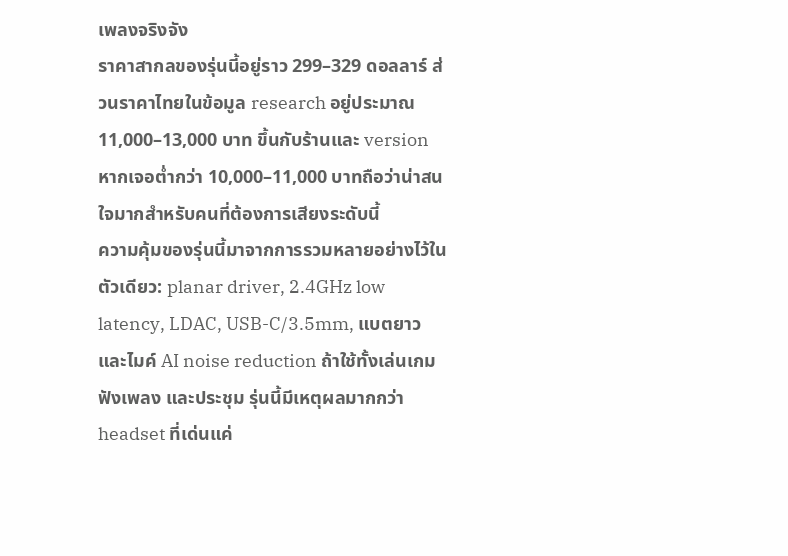เพลงจริงจัง
ราคาสากลของรุ่นนี้อยู่ราว 299–329 ดอลลาร์ ส่วนราคาไทยในข้อมูล research อยู่ประมาณ 11,000–13,000 บาท ขึ้นกับร้านและ version หากเจอต่ำกว่า 10,000–11,000 บาทถือว่าน่าสนใจมากสำหรับคนที่ต้องการเสียงระดับนี้
ความคุ้มของรุ่นนี้มาจากการรวมหลายอย่างไว้ในตัวเดียว: planar driver, 2.4GHz low latency, LDAC, USB-C/3.5mm, แบตยาว และไมค์ AI noise reduction ถ้าใช้ทั้งเล่นเกม ฟังเพลง และประชุม รุ่นนี้มีเหตุผลมากกว่า headset ที่เด่นแค่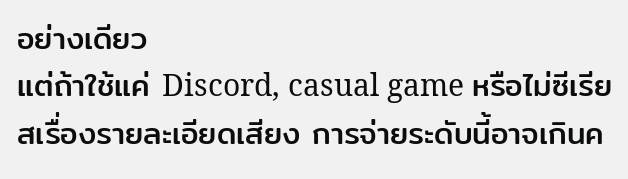อย่างเดียว
แต่ถ้าใช้แค่ Discord, casual game หรือไม่ซีเรียสเรื่องรายละเอียดเสียง การจ่ายระดับนี้อาจเกินค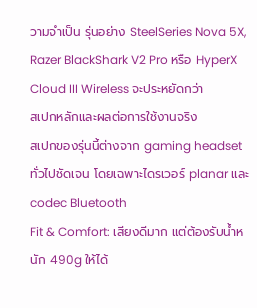วามจำเป็น รุ่นอย่าง SteelSeries Nova 5X, Razer BlackShark V2 Pro หรือ HyperX Cloud III Wireless จะประหยัดกว่า
สเปกหลักและผลต่อการใช้งานจริง
สเปกของรุ่นนี้ต่างจาก gaming headset ทั่วไปชัดเจน โดยเฉพาะไดรเวอร์ planar และ codec Bluetooth
Fit & Comfort: เสียงดีมาก แต่ต้องรับน้ำหนัก 490g ให้ได้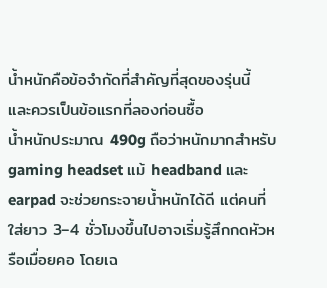น้ำหนักคือข้อจำกัดที่สำคัญที่สุดของรุ่นนี้ และควรเป็นข้อแรกที่ลองก่อนซื้อ
น้ำหนักประมาณ 490g ถือว่าหนักมากสำหรับ gaming headset แม้ headband และ earpad จะช่วยกระจายน้ำหนักได้ดี แต่คนที่ใส่ยาว 3–4 ชั่วโมงขึ้นไปอาจเริ่มรู้สึกกดหัวหรือเมื่อยคอ โดยเฉ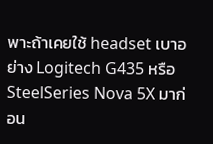พาะถ้าเคยใช้ headset เบาอย่าง Logitech G435 หรือ SteelSeries Nova 5X มาก่อน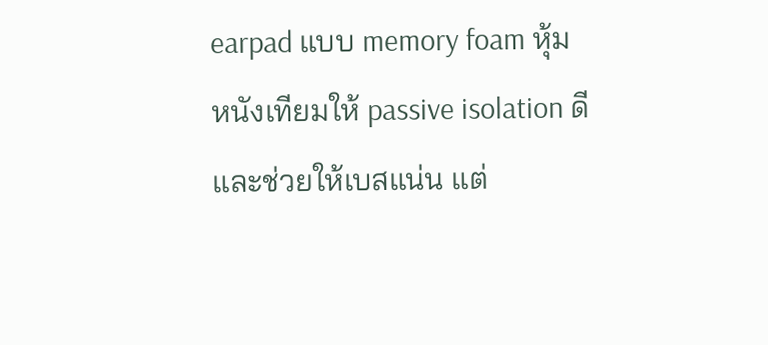earpad แบบ memory foam หุ้มหนังเทียมให้ passive isolation ดีและช่วยให้เบสแน่น แต่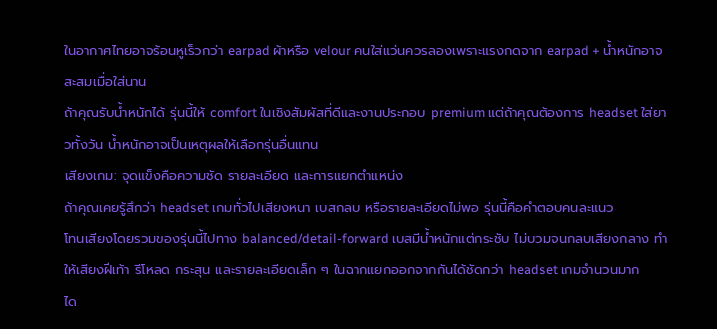ในอากาศไทยอาจร้อนหูเร็วกว่า earpad ผ้าหรือ velour คนใส่แว่นควรลองเพราะแรงกดจาก earpad + น้ำหนักอาจสะสมเมื่อใส่นาน
ถ้าคุณรับน้ำหนักได้ รุ่นนี้ให้ comfort ในเชิงสัมผัสที่ดีและงานประกอบ premium แต่ถ้าคุณต้องการ headset ใส่ยาวทั้งวัน น้ำหนักอาจเป็นเหตุผลให้เลือกรุ่นอื่นแทน
เสียงเกม: จุดแข็งคือความชัด รายละเอียด และการแยกตำแหน่ง
ถ้าคุณเคยรู้สึกว่า headset เกมทั่วไปเสียงหนา เบสกลบ หรือรายละเอียดไม่พอ รุ่นนี้คือคำตอบคนละแนว
โทนเสียงโดยรวมของรุ่นนี้ไปทาง balanced/detail-forward เบสมีน้ำหนักแต่กระชับ ไม่บวมจนกลบเสียงกลาง ทำให้เสียงฝีเท้า รีโหลด กระสุน และรายละเอียดเล็ก ๆ ในฉากแยกออกจากกันได้ชัดกว่า headset เกมจำนวนมาก
ได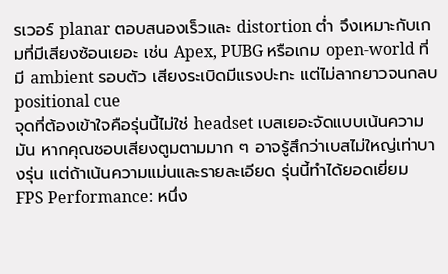รเวอร์ planar ตอบสนองเร็วและ distortion ต่ำ จึงเหมาะกับเกมที่มีเสียงซ้อนเยอะ เช่น Apex, PUBG หรือเกม open-world ที่มี ambient รอบตัว เสียงระเบิดมีแรงปะทะ แต่ไม่ลากยาวจนกลบ positional cue
จุดที่ต้องเข้าใจคือรุ่นนี้ไม่ใช่ headset เบสเยอะจัดแบบเน้นความมัน หากคุณชอบเสียงตูมตามมาก ๆ อาจรู้สึกว่าเบสไม่ใหญ่เท่าบางรุ่น แต่ถ้าเน้นความแม่นและรายละเอียด รุ่นนี้ทำได้ยอดเยี่ยม
FPS Performance: หนึ่ง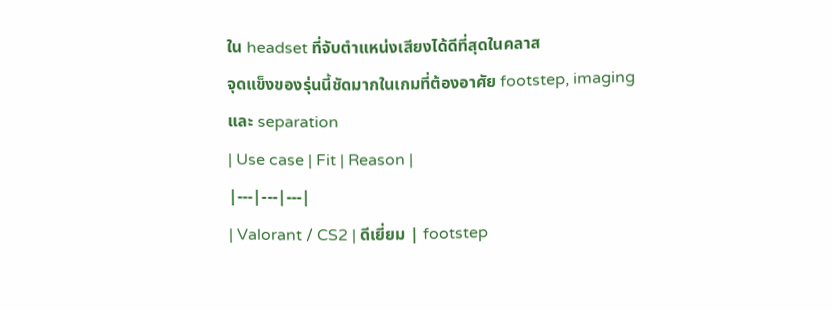ใน headset ที่จับตำแหน่งเสียงได้ดีที่สุดในคลาส
จุดแข็งของรุ่นนี้ชัดมากในเกมที่ต้องอาศัย footstep, imaging และ separation
| Use case | Fit | Reason |
|---|---|---|
| Valorant / CS2 | ดีเยี่ยม | footstep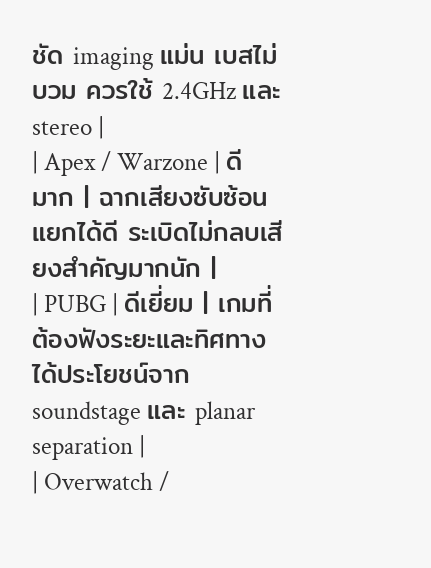ชัด imaging แม่น เบสไม่บวม ควรใช้ 2.4GHz และ stereo |
| Apex / Warzone | ดีมาก | ฉากเสียงซับซ้อนแยกได้ดี ระเบิดไม่กลบเสียงสำคัญมากนัก |
| PUBG | ดีเยี่ยม | เกมที่ต้องฟังระยะและทิศทางได้ประโยชน์จาก soundstage และ planar separation |
| Overwatch /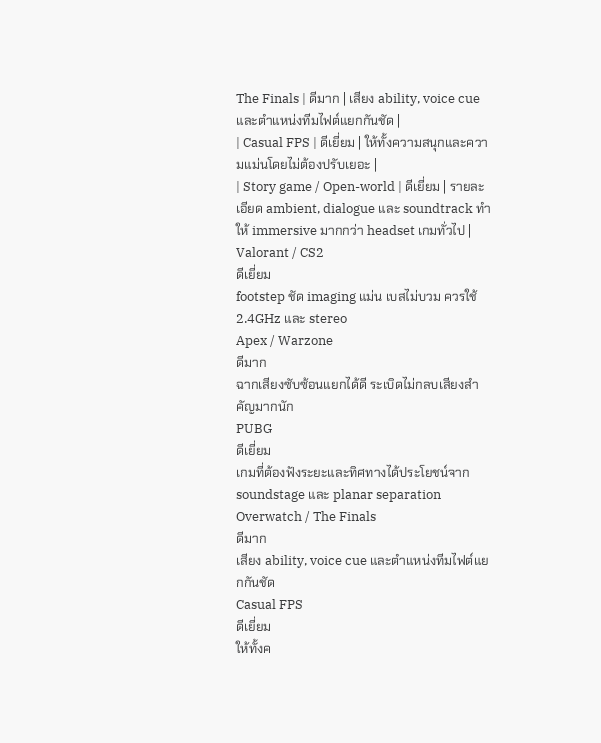The Finals | ดีมาก | เสียง ability, voice cue และตำแหน่งทีมไฟต์แยกกันชัด |
| Casual FPS | ดีเยี่ยม | ให้ทั้งความสนุกและความแม่นโดยไม่ต้องปรับเยอะ |
| Story game / Open-world | ดีเยี่ยม | รายละเอียด ambient, dialogue และ soundtrack ทำให้ immersive มากกว่า headset เกมทั่วไป |
Valorant / CS2
ดีเยี่ยม
footstep ชัด imaging แม่น เบสไม่บวม ควรใช้ 2.4GHz และ stereo
Apex / Warzone
ดีมาก
ฉากเสียงซับซ้อนแยกได้ดี ระเบิดไม่กลบเสียงสำคัญมากนัก
PUBG
ดีเยี่ยม
เกมที่ต้องฟังระยะและทิศทางได้ประโยชน์จาก soundstage และ planar separation
Overwatch / The Finals
ดีมาก
เสียง ability, voice cue และตำแหน่งทีมไฟต์แยกกันชัด
Casual FPS
ดีเยี่ยม
ให้ทั้งค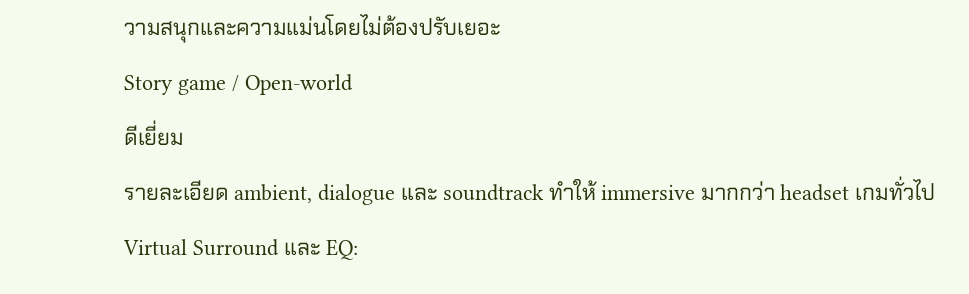วามสนุกและความแม่นโดยไม่ต้องปรับเยอะ
Story game / Open-world
ดีเยี่ยม
รายละเอียด ambient, dialogue และ soundtrack ทำให้ immersive มากกว่า headset เกมทั่วไป
Virtual Surround และ EQ: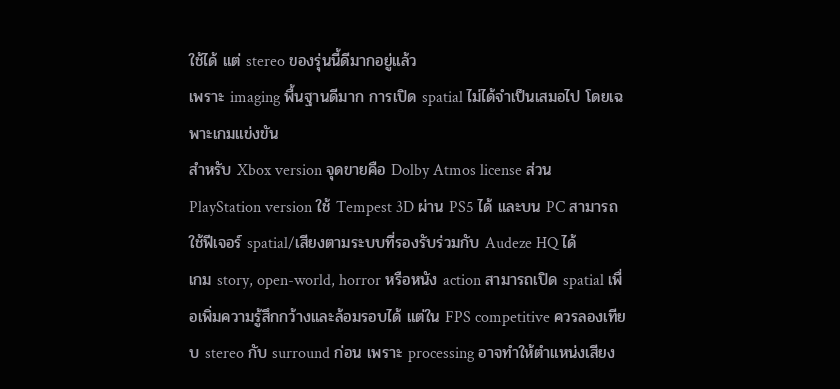ใช้ได้ แต่ stereo ของรุ่นนี้ดีมากอยู่แล้ว
เพราะ imaging พื้นฐานดีมาก การเปิด spatial ไม่ได้จำเป็นเสมอไป โดยเฉพาะเกมแข่งขัน
สำหรับ Xbox version จุดขายคือ Dolby Atmos license ส่วน PlayStation version ใช้ Tempest 3D ผ่าน PS5 ได้ และบน PC สามารถใช้ฟีเจอร์ spatial/เสียงตามระบบที่รองรับร่วมกับ Audeze HQ ได้
เกม story, open-world, horror หรือหนัง action สามารถเปิด spatial เพื่อเพิ่มความรู้สึกกว้างและล้อมรอบได้ แต่ใน FPS competitive ควรลองเทียบ stereo กับ surround ก่อน เพราะ processing อาจทำให้ตำแหน่งเสียง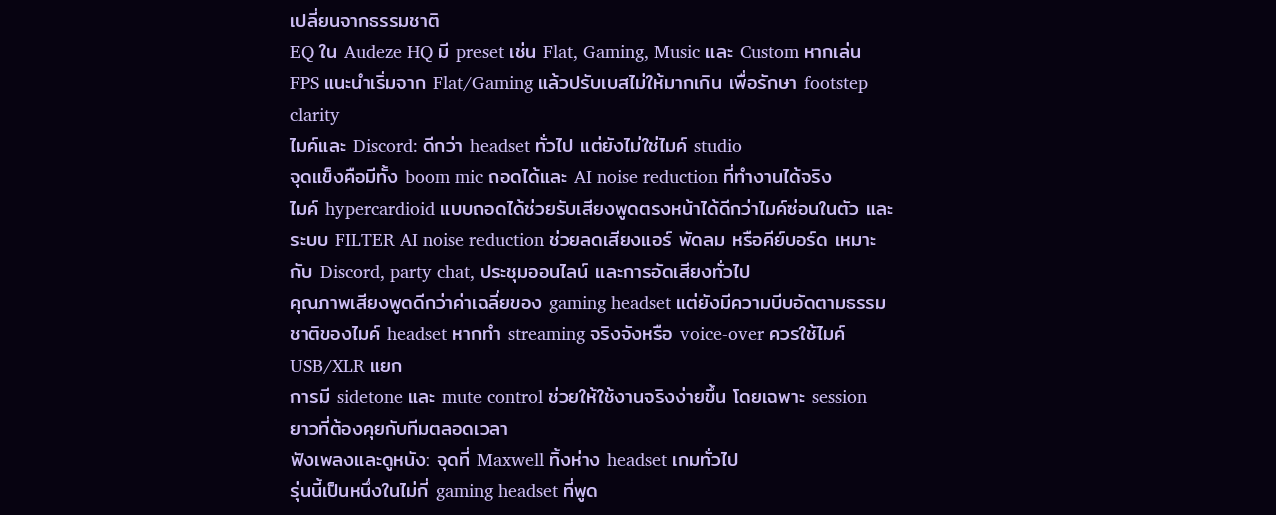เปลี่ยนจากธรรมชาติ
EQ ใน Audeze HQ มี preset เช่น Flat, Gaming, Music และ Custom หากเล่น FPS แนะนำเริ่มจาก Flat/Gaming แล้วปรับเบสไม่ให้มากเกิน เพื่อรักษา footstep clarity
ไมค์และ Discord: ดีกว่า headset ทั่วไป แต่ยังไม่ใช่ไมค์ studio
จุดแข็งคือมีทั้ง boom mic ถอดได้และ AI noise reduction ที่ทำงานได้จริง
ไมค์ hypercardioid แบบถอดได้ช่วยรับเสียงพูดตรงหน้าได้ดีกว่าไมค์ซ่อนในตัว และระบบ FILTER AI noise reduction ช่วยลดเสียงแอร์ พัดลม หรือคีย์บอร์ด เหมาะกับ Discord, party chat, ประชุมออนไลน์ และการอัดเสียงทั่วไป
คุณภาพเสียงพูดดีกว่าค่าเฉลี่ยของ gaming headset แต่ยังมีความบีบอัดตามธรรมชาติของไมค์ headset หากทำ streaming จริงจังหรือ voice-over ควรใช้ไมค์ USB/XLR แยก
การมี sidetone และ mute control ช่วยให้ใช้งานจริงง่ายขึ้น โดยเฉพาะ session ยาวที่ต้องคุยกับทีมตลอดเวลา
ฟังเพลงและดูหนัง: จุดที่ Maxwell ทิ้งห่าง headset เกมทั่วไป
รุ่นนี้เป็นหนึ่งในไม่กี่ gaming headset ที่พูด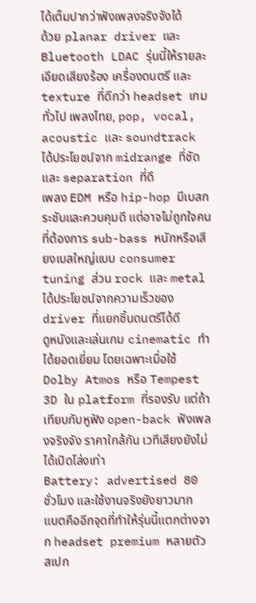ได้เต็มปากว่าฟังเพลงจริงจังได้
ด้วย planar driver และ Bluetooth LDAC รุ่นนี้ให้รายละเอียดเสียงร้อง เครื่องดนตรี และ texture ที่ดีกว่า headset เกมทั่วไป เพลงไทย, pop, vocal, acoustic และ soundtrack ได้ประโยชน์จาก midrange ที่ชัดและ separation ที่ดี
เพลง EDM หรือ hip-hop มีเบสกระชับและควบคุมดี แต่อาจไม่ถูกใจคนที่ต้องการ sub-bass หนักหรือเสียงเบสใหญ่แบบ consumer tuning ส่วน rock และ metal ได้ประโยชน์จากความเร็วของ driver ที่แยกชิ้นดนตรีได้ดี
ดูหนังและเล่นเกม cinematic ทำได้ยอดเยี่ยม โดยเฉพาะเมื่อใช้ Dolby Atmos หรือ Tempest 3D ใน platform ที่รองรับ แต่ถ้าเทียบกับหูฟัง open-back ฟังเพลงจริงจัง ราคาใกล้กัน เวทีเสียงยังไม่ได้เปิดโล่งเท่า
Battery: advertised 80 ชั่วโมง และใช้งานจริงยังยาวมาก
แบตคืออีกจุดที่ทำให้รุ่นนี้แตกต่างจาก headset premium หลายตัว
สเปก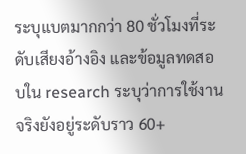ระบุแบตมากกว่า 80 ชั่วโมงที่ระดับเสียงอ้างอิง และข้อมูลทดสอบใน research ระบุว่าการใช้งานจริงยังอยู่ระดับราว 60+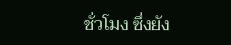ชั่วโมง ซึ่งยัง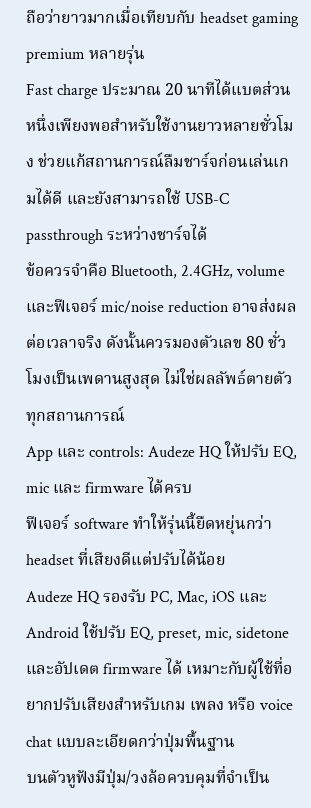ถือว่ายาวมากเมื่อเทียบกับ headset gaming premium หลายรุ่น
Fast charge ประมาณ 20 นาทีได้แบตส่วนหนึ่งเพียงพอสำหรับใช้งานยาวหลายชั่วโมง ช่วยแก้สถานการณ์ลืมชาร์จก่อนเล่นเกมได้ดี และยังสามารถใช้ USB-C passthrough ระหว่างชาร์จได้
ข้อควรจำคือ Bluetooth, 2.4GHz, volume และฟีเจอร์ mic/noise reduction อาจส่งผลต่อเวลาจริง ดังนั้นควรมองตัวเลข 80 ชั่วโมงเป็นเพดานสูงสุด ไม่ใช่ผลลัพธ์ตายตัวทุกสถานการณ์
App และ controls: Audeze HQ ให้ปรับ EQ, mic และ firmware ได้ครบ
ฟีเจอร์ software ทำให้รุ่นนี้ยืดหยุ่นกว่า headset ที่เสียงดีแต่ปรับได้น้อย
Audeze HQ รองรับ PC, Mac, iOS และ Android ใช้ปรับ EQ, preset, mic, sidetone และอัปเดต firmware ได้ เหมาะกับผู้ใช้ที่อยากปรับเสียงสำหรับเกม เพลง หรือ voice chat แบบละเอียดกว่าปุ่มพื้นฐาน
บนตัวหูฟังมีปุ่ม/วงล้อควบคุมที่จำเป็น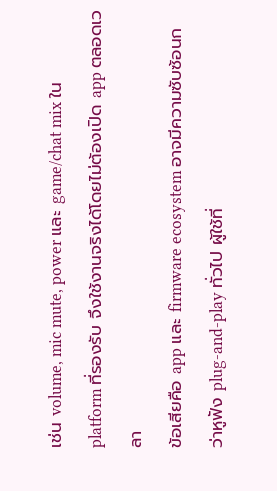เช่น volume, mic mute, power และ game/chat mix ใน platform ที่รองรับ จึงใช้งานจริงได้โดยไม่ต้องเปิด app ตลอดเวลา
ข้อเสียคือ app และ firmware ecosystem อาจมีความซับซ้อนกว่าหูฟัง plug-and-play ทั่วไป ผู้ใช้ที่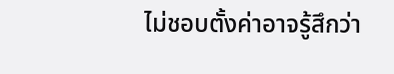ไม่ชอบตั้งค่าอาจรู้สึกว่า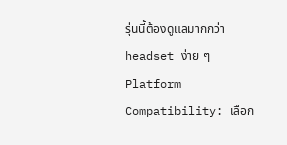รุ่นนี้ต้องดูแลมากกว่า headset ง่าย ๆ
Platform Compatibility: เลือก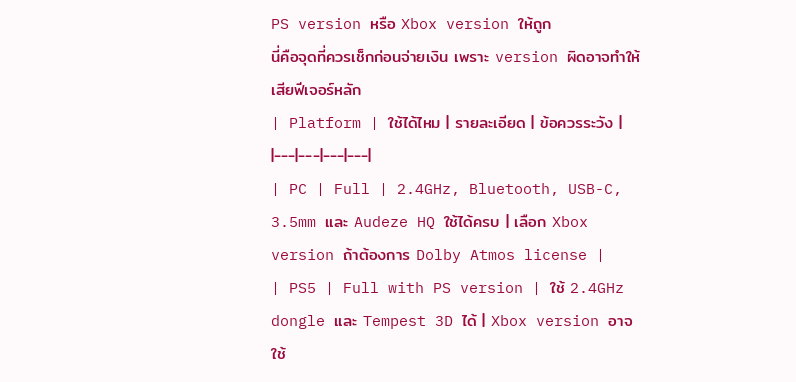PS version หรือ Xbox version ให้ถูก
นี่คือจุดที่ควรเช็กก่อนจ่ายเงิน เพราะ version ผิดอาจทำให้เสียฟีเจอร์หลัก
| Platform | ใช้ได้ไหม | รายละเอียด | ข้อควรระวัง |
|---|---|---|---|
| PC | Full | 2.4GHz, Bluetooth, USB-C, 3.5mm และ Audeze HQ ใช้ได้ครบ | เลือก Xbox version ถ้าต้องการ Dolby Atmos license |
| PS5 | Full with PS version | ใช้ 2.4GHz dongle และ Tempest 3D ได้ | Xbox version อาจใช้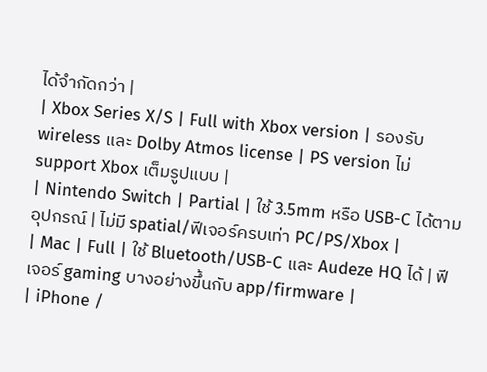ได้จำกัดกว่า |
| Xbox Series X/S | Full with Xbox version | รองรับ wireless และ Dolby Atmos license | PS version ไม่ support Xbox เต็มรูปแบบ |
| Nintendo Switch | Partial | ใช้ 3.5mm หรือ USB-C ได้ตามอุปกรณ์ | ไม่มี spatial/ฟีเจอร์ครบเท่า PC/PS/Xbox |
| Mac | Full | ใช้ Bluetooth/USB-C และ Audeze HQ ได้ | ฟีเจอร์ gaming บางอย่างขึ้นกับ app/firmware |
| iPhone /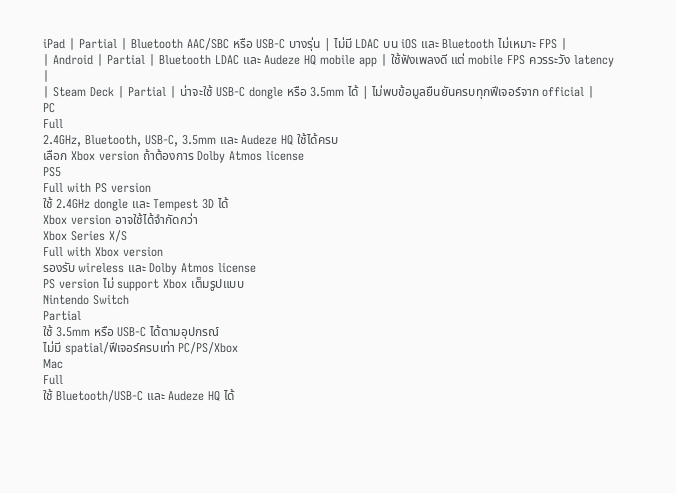iPad | Partial | Bluetooth AAC/SBC หรือ USB-C บางรุ่น | ไม่มี LDAC บน iOS และ Bluetooth ไม่เหมาะ FPS |
| Android | Partial | Bluetooth LDAC และ Audeze HQ mobile app | ใช้ฟังเพลงดี แต่ mobile FPS ควรระวัง latency |
| Steam Deck | Partial | น่าจะใช้ USB-C dongle หรือ 3.5mm ได้ | ไม่พบข้อมูลยืนยันครบทุกฟีเจอร์จาก official |
PC
Full
2.4GHz, Bluetooth, USB-C, 3.5mm และ Audeze HQ ใช้ได้ครบ
เลือก Xbox version ถ้าต้องการ Dolby Atmos license
PS5
Full with PS version
ใช้ 2.4GHz dongle และ Tempest 3D ได้
Xbox version อาจใช้ได้จำกัดกว่า
Xbox Series X/S
Full with Xbox version
รองรับ wireless และ Dolby Atmos license
PS version ไม่ support Xbox เต็มรูปแบบ
Nintendo Switch
Partial
ใช้ 3.5mm หรือ USB-C ได้ตามอุปกรณ์
ไม่มี spatial/ฟีเจอร์ครบเท่า PC/PS/Xbox
Mac
Full
ใช้ Bluetooth/USB-C และ Audeze HQ ได้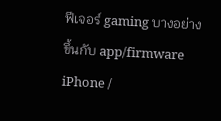ฟีเจอร์ gaming บางอย่างขึ้นกับ app/firmware
iPhone /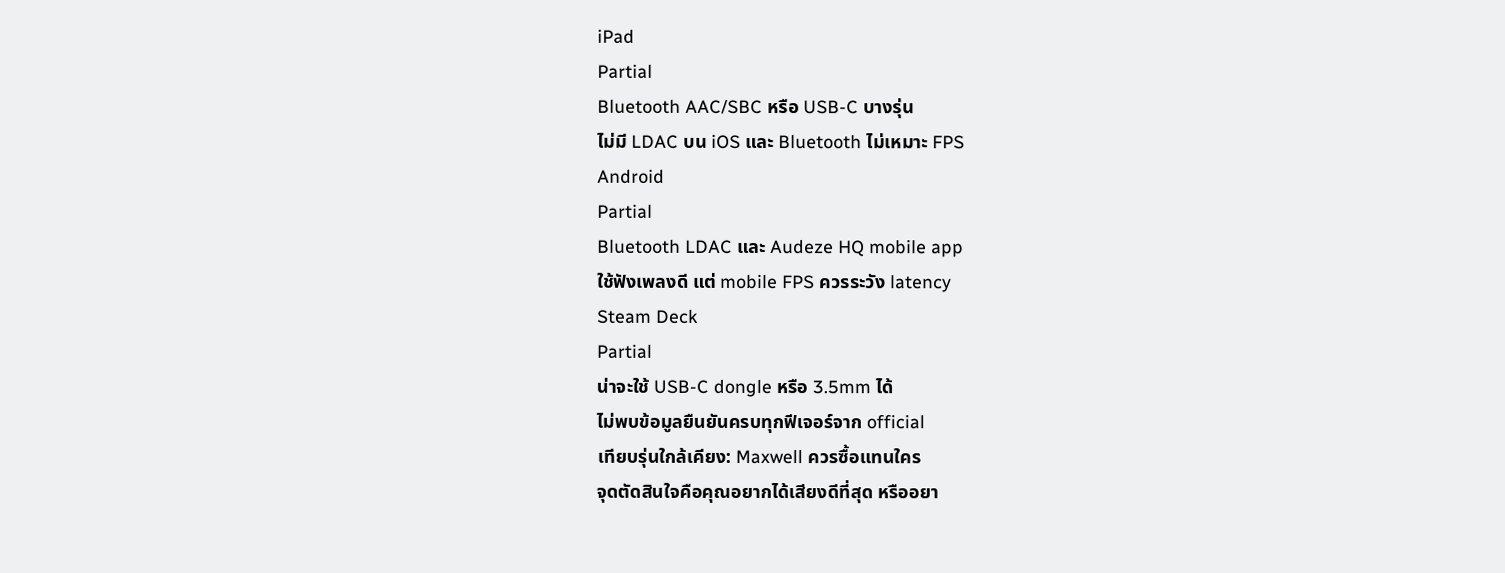iPad
Partial
Bluetooth AAC/SBC หรือ USB-C บางรุ่น
ไม่มี LDAC บน iOS และ Bluetooth ไม่เหมาะ FPS
Android
Partial
Bluetooth LDAC และ Audeze HQ mobile app
ใช้ฟังเพลงดี แต่ mobile FPS ควรระวัง latency
Steam Deck
Partial
น่าจะใช้ USB-C dongle หรือ 3.5mm ได้
ไม่พบข้อมูลยืนยันครบทุกฟีเจอร์จาก official
เทียบรุ่นใกล้เคียง: Maxwell ควรซื้อแทนใคร
จุดตัดสินใจคือคุณอยากได้เสียงดีที่สุด หรืออยา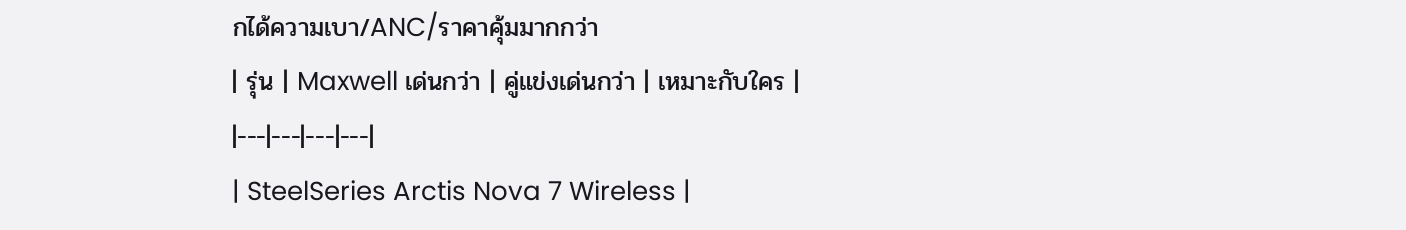กได้ความเบา/ANC/ราคาคุ้มมากกว่า
| รุ่น | Maxwell เด่นกว่า | คู่แข่งเด่นกว่า | เหมาะกับใคร |
|---|---|---|---|
| SteelSeries Arctis Nova 7 Wireless |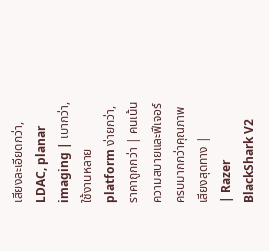เสียงละเอียดกว่า, LDAC, planar imaging | เบากว่า, ใช้งานหลาย platform ง่ายกว่า, ราคาถูกกว่า | คนเน้นความสบายและฟีเจอร์ครบมากกว่าคุณภาพเสียงสุดทาง |
| Razer BlackShark V2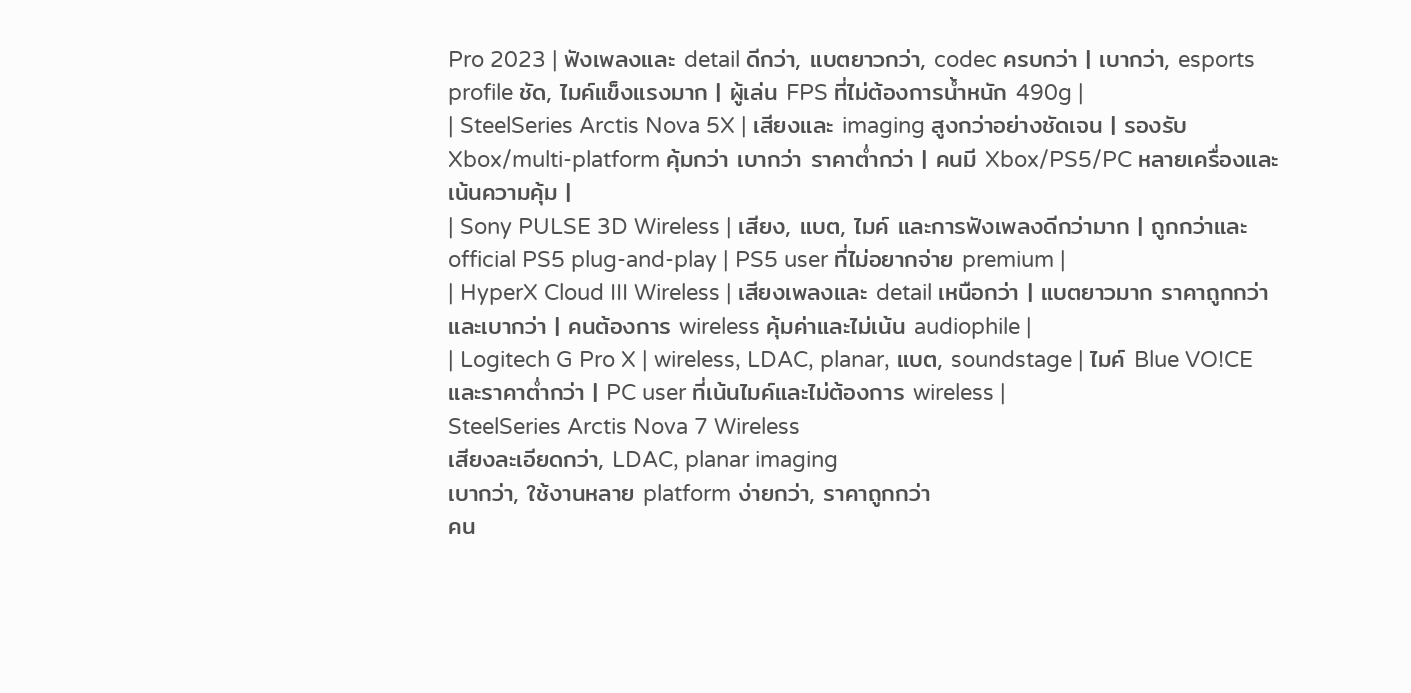Pro 2023 | ฟังเพลงและ detail ดีกว่า, แบตยาวกว่า, codec ครบกว่า | เบากว่า, esports profile ชัด, ไมค์แข็งแรงมาก | ผู้เล่น FPS ที่ไม่ต้องการน้ำหนัก 490g |
| SteelSeries Arctis Nova 5X | เสียงและ imaging สูงกว่าอย่างชัดเจน | รองรับ Xbox/multi-platform คุ้มกว่า เบากว่า ราคาต่ำกว่า | คนมี Xbox/PS5/PC หลายเครื่องและเน้นความคุ้ม |
| Sony PULSE 3D Wireless | เสียง, แบต, ไมค์ และการฟังเพลงดีกว่ามาก | ถูกกว่าและ official PS5 plug-and-play | PS5 user ที่ไม่อยากจ่าย premium |
| HyperX Cloud III Wireless | เสียงเพลงและ detail เหนือกว่า | แบตยาวมาก ราคาถูกกว่า และเบากว่า | คนต้องการ wireless คุ้มค่าและไม่เน้น audiophile |
| Logitech G Pro X | wireless, LDAC, planar, แบต, soundstage | ไมค์ Blue VO!CE และราคาต่ำกว่า | PC user ที่เน้นไมค์และไม่ต้องการ wireless |
SteelSeries Arctis Nova 7 Wireless
เสียงละเอียดกว่า, LDAC, planar imaging
เบากว่า, ใช้งานหลาย platform ง่ายกว่า, ราคาถูกกว่า
คน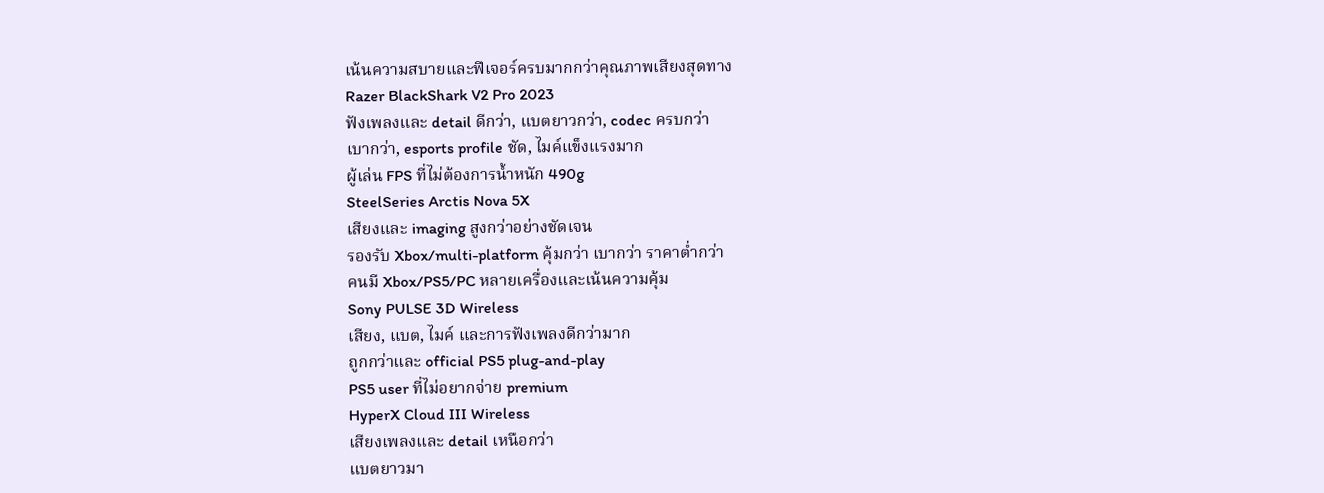เน้นความสบายและฟีเจอร์ครบมากกว่าคุณภาพเสียงสุดทาง
Razer BlackShark V2 Pro 2023
ฟังเพลงและ detail ดีกว่า, แบตยาวกว่า, codec ครบกว่า
เบากว่า, esports profile ชัด, ไมค์แข็งแรงมาก
ผู้เล่น FPS ที่ไม่ต้องการน้ำหนัก 490g
SteelSeries Arctis Nova 5X
เสียงและ imaging สูงกว่าอย่างชัดเจน
รองรับ Xbox/multi-platform คุ้มกว่า เบากว่า ราคาต่ำกว่า
คนมี Xbox/PS5/PC หลายเครื่องและเน้นความคุ้ม
Sony PULSE 3D Wireless
เสียง, แบต, ไมค์ และการฟังเพลงดีกว่ามาก
ถูกกว่าและ official PS5 plug-and-play
PS5 user ที่ไม่อยากจ่าย premium
HyperX Cloud III Wireless
เสียงเพลงและ detail เหนือกว่า
แบตยาวมา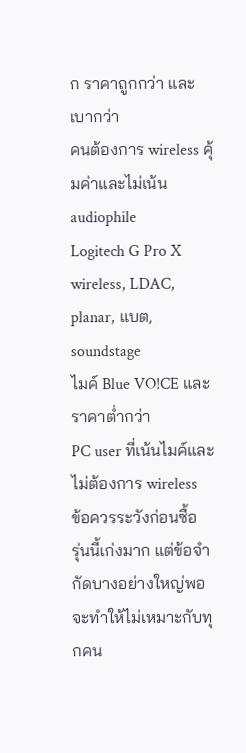ก ราคาถูกกว่า และเบากว่า
คนต้องการ wireless คุ้มค่าและไม่เน้น audiophile
Logitech G Pro X
wireless, LDAC, planar, แบต, soundstage
ไมค์ Blue VO!CE และราคาต่ำกว่า
PC user ที่เน้นไมค์และไม่ต้องการ wireless
ข้อควรระวังก่อนซื้อ
รุ่นนี้เก่งมาก แต่ข้อจำกัดบางอย่างใหญ่พอจะทำให้ไม่เหมาะกับทุกคน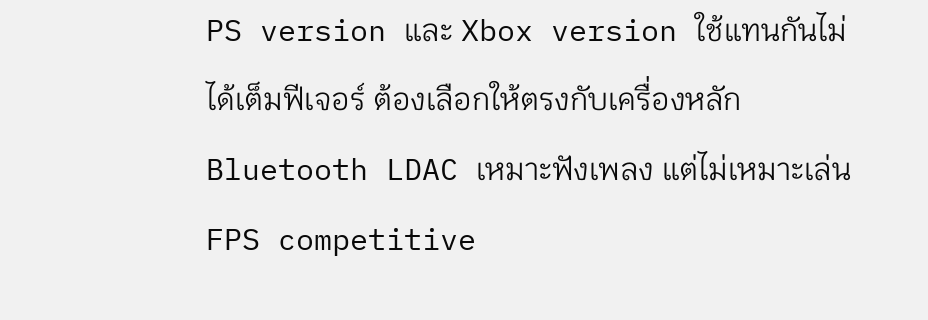PS version และ Xbox version ใช้แทนกันไม่ได้เต็มฟีเจอร์ ต้องเลือกให้ตรงกับเครื่องหลัก
Bluetooth LDAC เหมาะฟังเพลง แต่ไม่เหมาะเล่น FPS competitive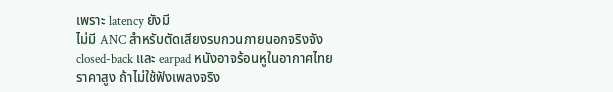เพราะ latency ยังมี
ไม่มี ANC สำหรับตัดเสียงรบกวนภายนอกจริงจัง
closed-back และ earpad หนังอาจร้อนหูในอากาศไทย
ราคาสูง ถ้าไม่ใช้ฟังเพลงจริง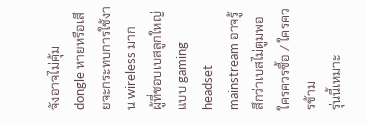จังอาจไม่คุ้ม
dongle หายหรือเสียจะกระทบการใช้งาน wireless มาก
ผู้ที่ชอบเบสลูกใหญ่แบบ gaming headset mainstream อาจรู้สึกว่าเบสไม่ตูมพอ
ใครควรซื้อ / ใครควรข้าม
รุ่นนี้เหมาะ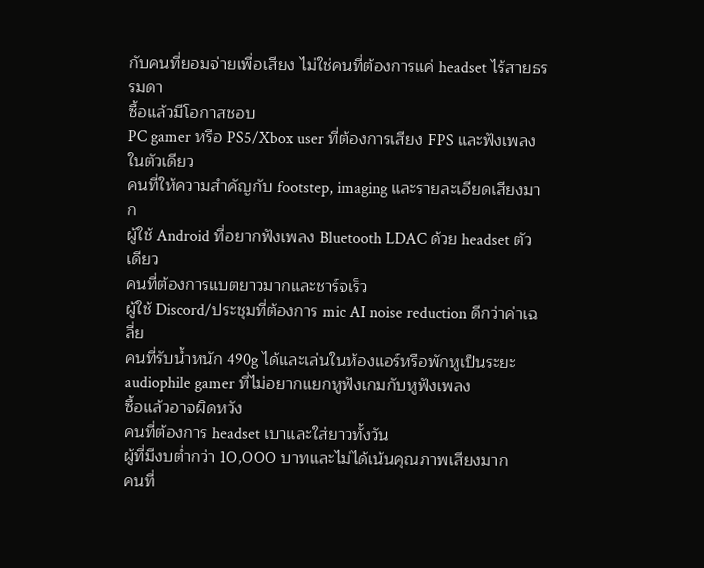กับคนที่ยอมจ่ายเพื่อเสียง ไม่ใช่คนที่ต้องการแค่ headset ไร้สายธรรมดา
ซื้อแล้วมีโอกาสชอบ
PC gamer หรือ PS5/Xbox user ที่ต้องการเสียง FPS และฟังเพลงในตัวเดียว
คนที่ให้ความสำคัญกับ footstep, imaging และรายละเอียดเสียงมาก
ผู้ใช้ Android ที่อยากฟังเพลง Bluetooth LDAC ด้วย headset ตัวเดียว
คนที่ต้องการแบตยาวมากและชาร์จเร็ว
ผู้ใช้ Discord/ประชุมที่ต้องการ mic AI noise reduction ดีกว่าค่าเฉลี่ย
คนที่รับน้ำหนัก 490g ได้และเล่นในห้องแอร์หรือพักหูเป็นระยะ
audiophile gamer ที่ไม่อยากแยกหูฟังเกมกับหูฟังเพลง
ซื้อแล้วอาจผิดหวัง
คนที่ต้องการ headset เบาและใส่ยาวทั้งวัน
ผู้ที่มีงบต่ำกว่า 10,000 บาทและไม่ได้เน้นคุณภาพเสียงมาก
คนที่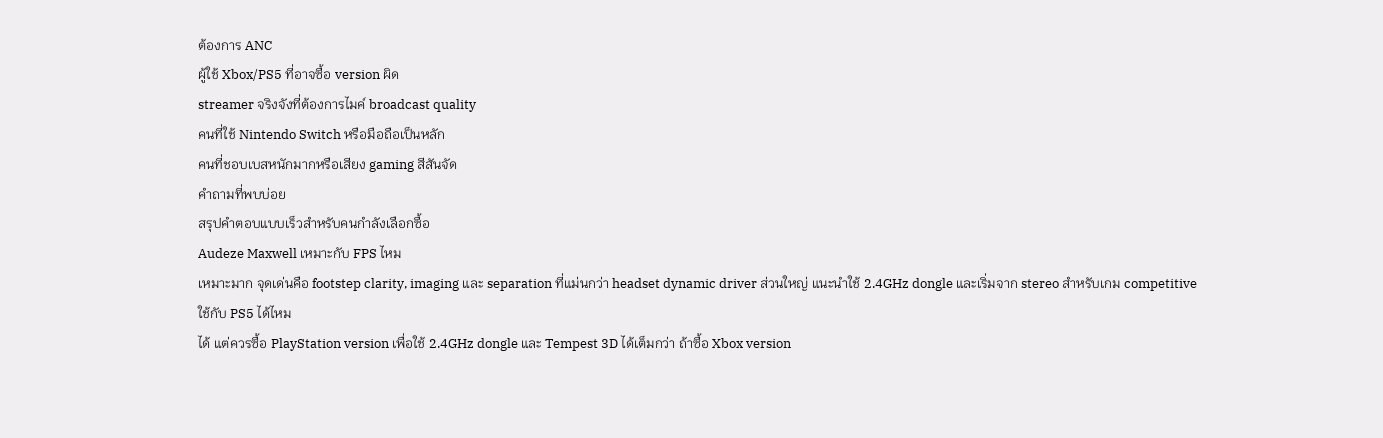ต้องการ ANC
ผู้ใช้ Xbox/PS5 ที่อาจซื้อ version ผิด
streamer จริงจังที่ต้องการไมค์ broadcast quality
คนที่ใช้ Nintendo Switch หรือมือถือเป็นหลัก
คนที่ชอบเบสหนักมากหรือเสียง gaming สีสันจัด
คำถามที่พบบ่อย
สรุปคำตอบแบบเร็วสำหรับคนกำลังเลือกซื้อ
Audeze Maxwell เหมาะกับ FPS ไหม
เหมาะมาก จุดเด่นคือ footstep clarity, imaging และ separation ที่แม่นกว่า headset dynamic driver ส่วนใหญ่ แนะนำใช้ 2.4GHz dongle และเริ่มจาก stereo สำหรับเกม competitive
ใช้กับ PS5 ได้ไหม
ได้ แต่ควรซื้อ PlayStation version เพื่อใช้ 2.4GHz dongle และ Tempest 3D ได้เต็มกว่า ถ้าซื้อ Xbox version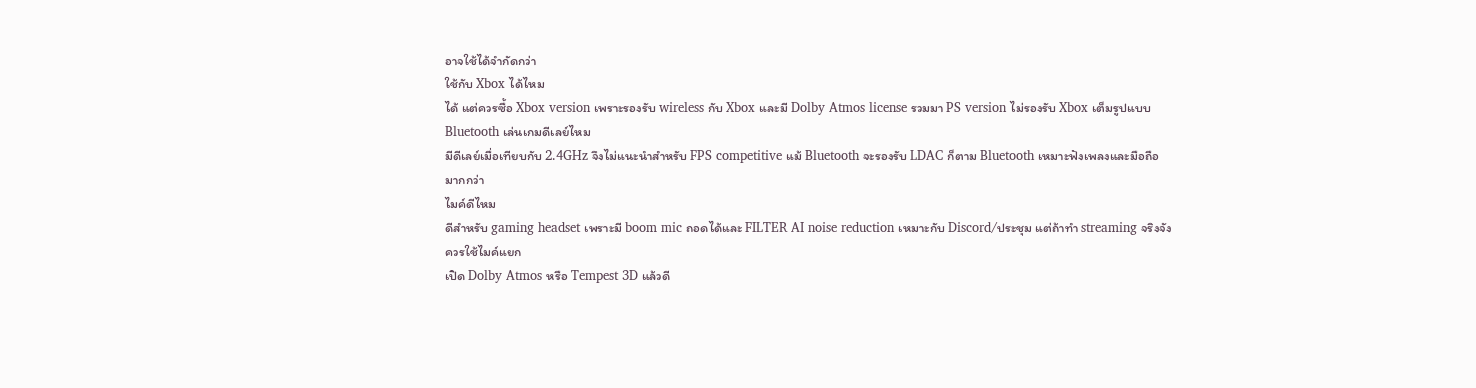อาจใช้ได้จำกัดกว่า
ใช้กับ Xbox ได้ไหม
ได้ แต่ควรซื้อ Xbox version เพราะรองรับ wireless กับ Xbox และมี Dolby Atmos license รวมมา PS version ไม่รองรับ Xbox เต็มรูปแบบ
Bluetooth เล่นเกมดีเลย์ไหม
มีดีเลย์เมื่อเทียบกับ 2.4GHz จึงไม่แนะนำสำหรับ FPS competitive แม้ Bluetooth จะรองรับ LDAC ก็ตาม Bluetooth เหมาะฟังเพลงและมือถือมากกว่า
ไมค์ดีไหม
ดีสำหรับ gaming headset เพราะมี boom mic ถอดได้และ FILTER AI noise reduction เหมาะกับ Discord/ประชุม แต่ถ้าทำ streaming จริงจังควรใช้ไมค์แยก
เปิด Dolby Atmos หรือ Tempest 3D แล้วดี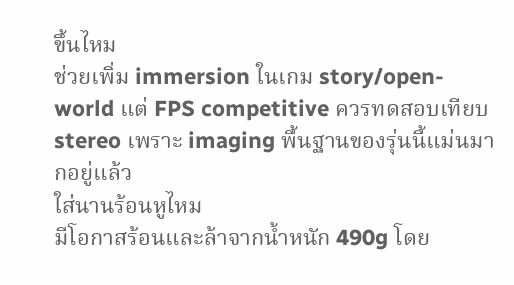ขึ้นไหม
ช่วยเพิ่ม immersion ในเกม story/open-world แต่ FPS competitive ควรทดสอบเทียบ stereo เพราะ imaging พื้นฐานของรุ่นนี้แม่นมากอยู่แล้ว
ใส่นานร้อนหูไหม
มีโอกาสร้อนและล้าจากน้ำหนัก 490g โดย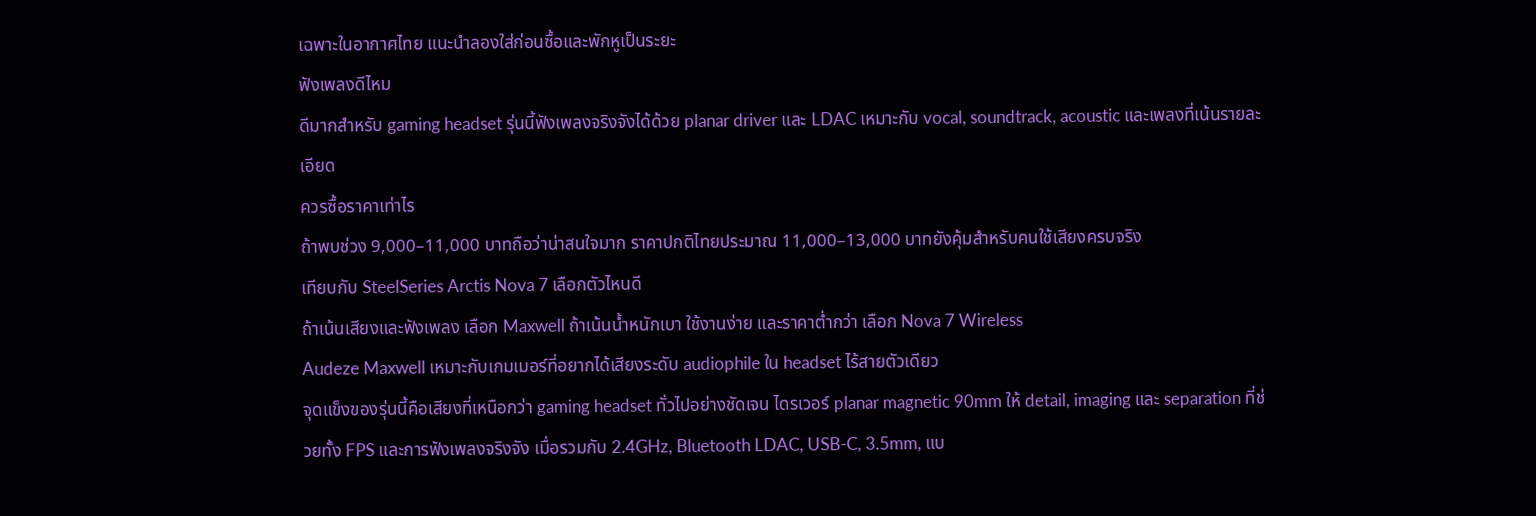เฉพาะในอากาศไทย แนะนำลองใส่ก่อนซื้อและพักหูเป็นระยะ
ฟังเพลงดีไหม
ดีมากสำหรับ gaming headset รุ่นนี้ฟังเพลงจริงจังได้ด้วย planar driver และ LDAC เหมาะกับ vocal, soundtrack, acoustic และเพลงที่เน้นรายละเอียด
ควรซื้อราคาเท่าไร
ถ้าพบช่วง 9,000–11,000 บาทถือว่าน่าสนใจมาก ราคาปกติไทยประมาณ 11,000–13,000 บาทยังคุ้มสำหรับคนใช้เสียงครบจริง
เทียบกับ SteelSeries Arctis Nova 7 เลือกตัวไหนดี
ถ้าเน้นเสียงและฟังเพลง เลือก Maxwell ถ้าเน้นน้ำหนักเบา ใช้งานง่าย และราคาต่ำกว่า เลือก Nova 7 Wireless
Audeze Maxwell เหมาะกับเกมเมอร์ที่อยากได้เสียงระดับ audiophile ใน headset ไร้สายตัวเดียว
จุดแข็งของรุ่นนี้คือเสียงที่เหนือกว่า gaming headset ทั่วไปอย่างชัดเจน ไดรเวอร์ planar magnetic 90mm ให้ detail, imaging และ separation ที่ช่วยทั้ง FPS และการฟังเพลงจริงจัง เมื่อรวมกับ 2.4GHz, Bluetooth LDAC, USB-C, 3.5mm, แบ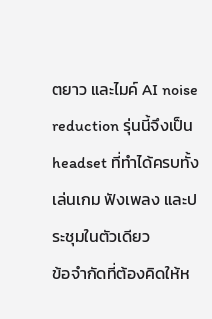ตยาว และไมค์ AI noise reduction รุ่นนี้จึงเป็น headset ที่ทำได้ครบทั้งเล่นเกม ฟังเพลง และประชุมในตัวเดียว
ข้อจำกัดที่ต้องคิดให้ห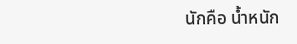นักคือ น้ำหนัก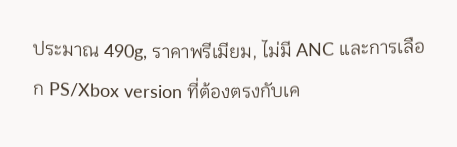ประมาณ 490g, ราคาพรีเมียม, ไม่มี ANC และการเลือก PS/Xbox version ที่ต้องตรงกับเค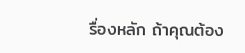รื่องหลัก ถ้าคุณต้อง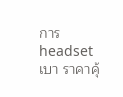การ headset เบา ราคาคุ้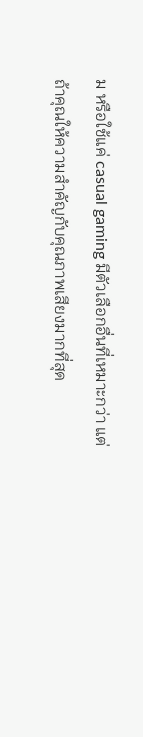ม หรือใช้แค่ casual gaming มีตัวเลือกอื่นที่เหมาะกว่า แต่ถ้าคุณให้ความสำคัญกับคุณภาพเสียงมากที่สุด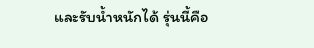และรับน้ำหนักได้ รุ่นนี้คือ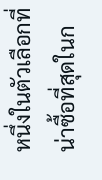หนึ่งในตัวเลือกที่น่าซื้อที่สุดในก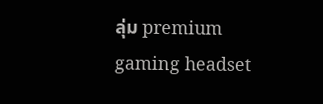ลุ่ม premium gaming headset